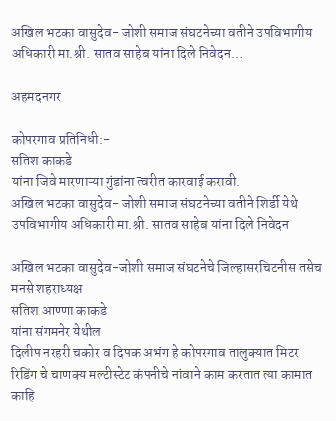अखिल भटका वासुदेव- जोशी समाज संघटनेच्या वतीने उपविभागीय अधिकारी मा.श्री. सातव साहेब यांना दिले निवेदन…

अहमदनगर

कोपरगाव प्रतिनिधी:-
सतिश काकडे
यांना जिवे मारणाऱ्या गुंडांना त्वरीत कारवाई करावी.
अखिल भटका वासुदेव- जोशी समाज संघटनेच्या वतीने शिर्डी येथे उपविभागीय अधिकारी मा.श्री. सातव साहेब यांना दिले निवेदन

अखिल भटका वासुदेव-जोशी समाज संघटनेचे जिल्हासरचिटनीस तसेच मनसे शहराध्यक्ष
सतिश आण्णा काकडे
यांना संगमनेर येथील
दिलीप नरहरी चकोर व दिपक अभंग हे कोपरगाव तालुक्यात मिटर रिडिंग चे चाणक्य मल्टीस्टेट कंपनीचे नांवाने काम करतात त्या कामात काहि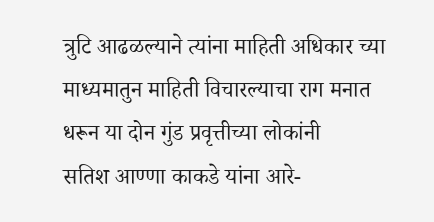त्रुटि आढळल्याने त्यांना माहिती अधिकार च्या माध्यमातुन माहिती विचारल्याचा राग मनात धरून या दोन गुंड प्रवृत्तीच्या लोकांनी
सतिश आण्णा काकडे यांना आरे-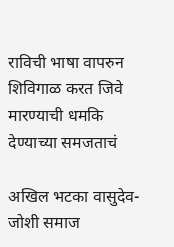राविची भाषा वापरुन शिविगाळ करत जिवे मारण्याची धमकि देण्याच्या समजताचं

अखिल भटका वासुदेव-जोशी समाज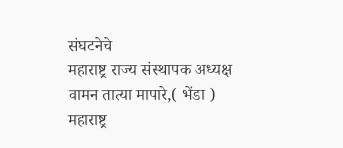संघटनेचे
महाराष्ट्र राज्य संस्थापक अध्यक्ष
वामन तात्या मापारे,( भेंडा )
महाराष्ट्र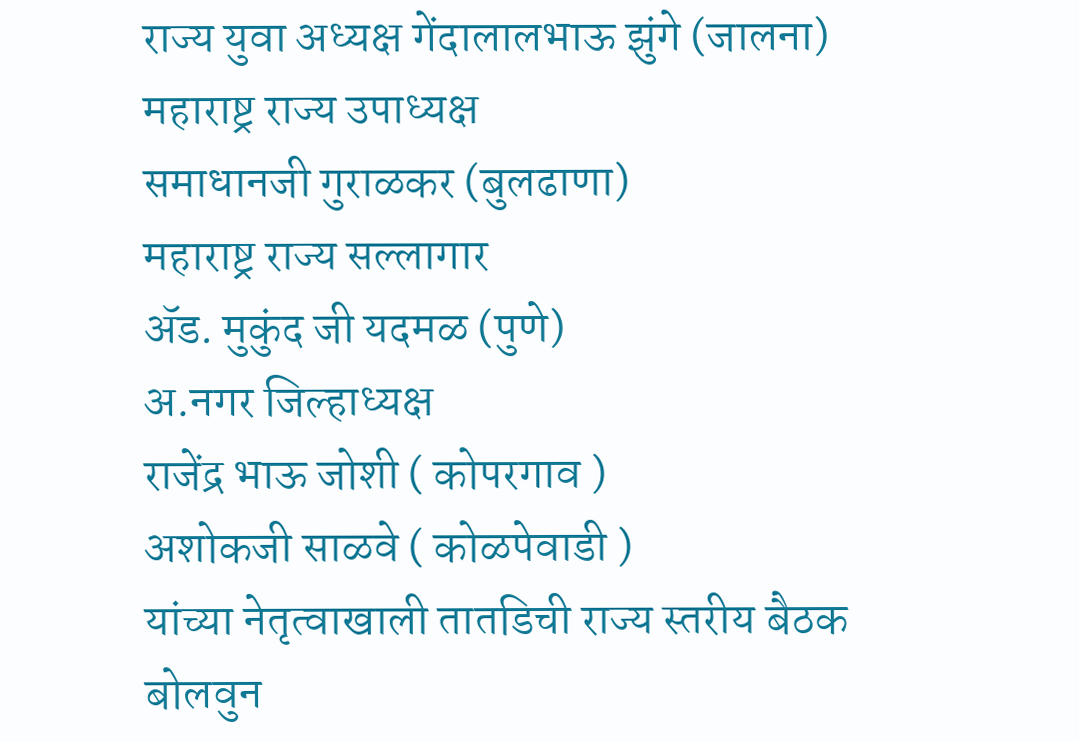राज्य युवा अध्यक्ष गेंदालालभाऊ झुंगे (जालना)
महाराष्ट्र राज्य उपाध्यक्ष
समाधानजी गुराळकर (बुलढाणा)
महाराष्ट्र राज्य सल्लागार
ॲड. मुकुंद जी यदमळ (पुणे)
अ.नगर जिल्हाध्यक्ष
राजेंद्र भाऊ जोशी ( कोपरगाव )
अशोकजी साळवे ( कोळपेवाडी )
यांच्या नेतृत्वाखाली तातडिची राज्य स्तरीय बैठक बोलवुन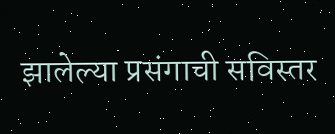झालेल्या प्रसंगाची सविस्तर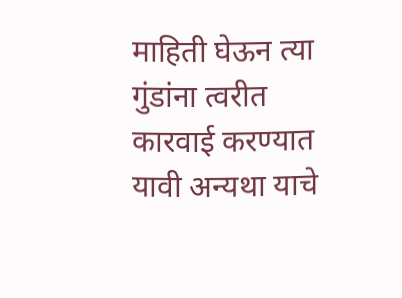माहिती घेऊन त्या गुंडांना त्वरीत कारवाई करण्यात यावी अन्यथा याचे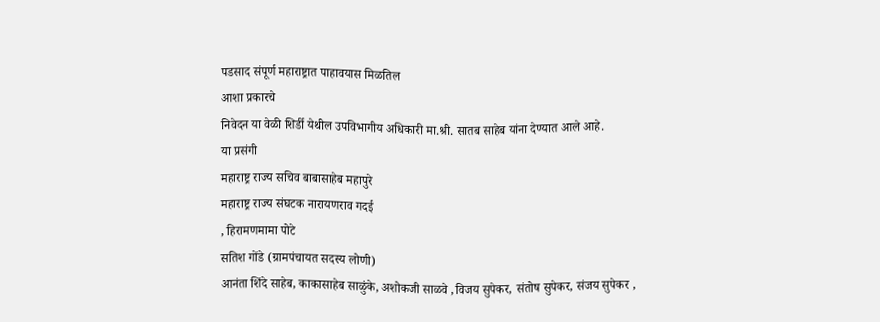पडसाद संपूर्ण महाराष्ट्रात पाहावयास मिळतिल
आशा प्रकारचे
निवेदन या वेळी शिर्डी येथील उपविभागीय अधिकारी मा.श्री. सातब साहेब यांना देण्यात आले आहे.
या प्रसंगी
महाराष्ट्र राज्य सचिव बाबासाहेब महापुरे
महाराष्ट्र राज्य संघटक नारायणराव गदई
, हिरामणमामा पोटे
सतिश गोंडे (ग्रामपंचायत सदस्य लोणी)
आनंता शिंदे साहेब, काकासाहेब साळुंके, अशोकजी साळवे ,विजय सुपेकर, संतोष सुपेकर, संजय सुपेकर ,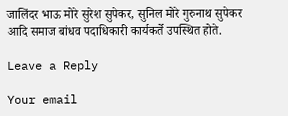जालिंदर भाऊ मोरे सुरेश सुपेकर, सुनिल मोरे गुरुनाथ सुपेकर आदि समाज बांधव पदाधिकारी कार्यकर्ते उपस्थित होते.

Leave a Reply

Your email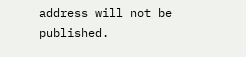address will not be published.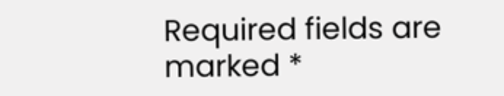Required fields are marked *